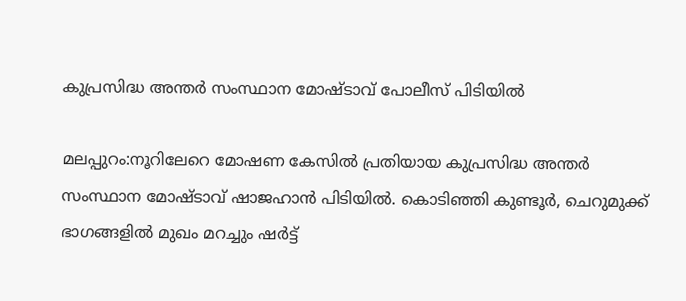കുപ്രസിദ്ധ അന്തര്‍ സംസ്ഥാന മോഷ്ടാവ് പോലീസ് പിടിയില്‍

മലപ്പുറം:നൂറിലേറെ മോഷണ കേസില്‍ പ്രതിയായ കുപ്രസിദ്ധ അന്തര്‍ സംസ്ഥാന മോഷ്ടാവ് ഷാജഹാന്‍ പിടിയില്‍. കൊടിഞ്ഞി കുണ്ടൂര്‍, ചെറുമുക്ക് ഭാഗങ്ങളില്‍ മുഖം മറച്ചും ഷര്‍ട്ട്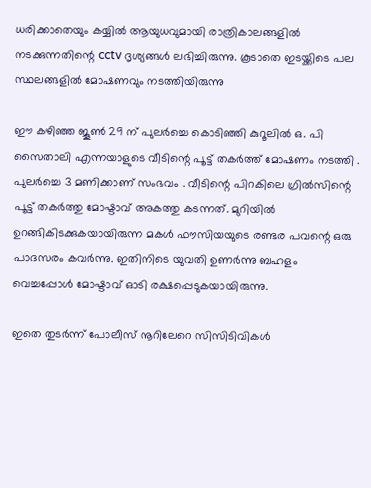ധരിക്കാതെയും കയ്യില്‍ ആയുധവുമായി രാത്രികാലങ്ങളില്‍ നടക്കുന്നതിന്റെ cctv ദൃശ്യങ്ങള്‍ ലഭിച്ചിരുന്നു. കൂടാതെ ഇടയ്ക്കിടെ പല സ്ഥലങ്ങളില്‍ മോഷണവും നടത്തിയിരുന്നു

ഈ കഴിഞ്ഞ ജൂണ്‍ 29 ന് പുലര്‍ച്ചെ കൊടിഞ്ഞി കുറൂലില്‍ ഒ. പി സൈതാലി എന്നയാളുടെ വീടിന്റെ പൂട്ട് തകര്‍ത്ത് മോഷണം നടത്തി . പുലര്‍ച്ചെ 3 മണിക്കാണ് സംഭവം . വീടിന്റെ പിറകിലെ ഗ്രില്‍സിന്റെ പൂട്ട് തകര്‍ത്തു മോഷ്ടാവ് അകത്തു കടന്നത്. മുറിയില്‍ ഉറങ്ങികിടക്കുകയായിരുന്ന മകള്‍ ഫൗസിയയുടെ രണ്ടര പവന്റെ ഒരു പാദസരം കവര്‍ന്നു. ഇതിനിടെ യുവതി ഉണര്‍ന്നു ബഹളം വെച്ചപ്പോള്‍ മോഷ്ടാവ് ഓടി രക്ഷപ്പെടുകയായിരുന്നു.

ഇതെ തുടര്‍ന്ന് പോലീസ് നൂറിലേറെ സിസിടിവികള്‍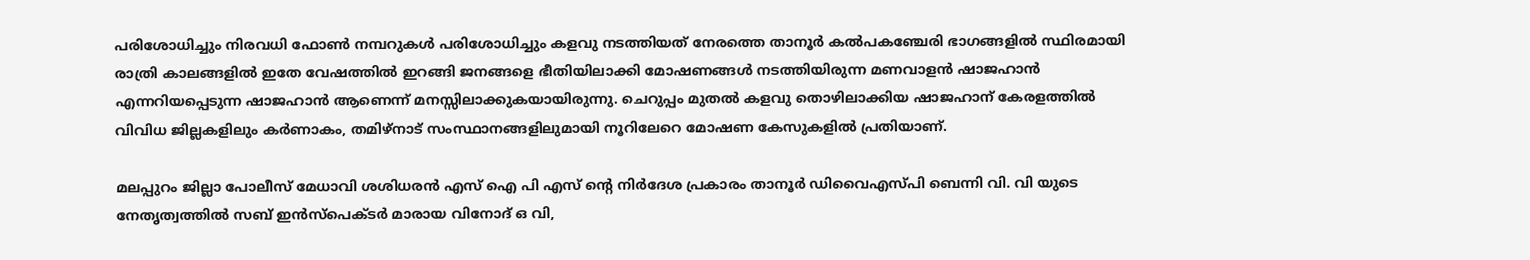പരിശോധിച്ചും നിരവധി ഫോണ്‍ നമ്പറുകള്‍ പരിശോധിച്ചും കളവു നടത്തിയത് നേരത്തെ താനൂര്‍ കല്‍പകഞ്ചേരി ഭാഗങ്ങളില്‍ സ്ഥിരമായി രാത്രി കാലങ്ങളില്‍ ഇതേ വേഷത്തില്‍ ഇറങ്ങി ജനങ്ങളെ ഭീതിയിലാക്കി മോഷണങ്ങള്‍ നടത്തിയിരുന്ന മണവാളന്‍ ഷാജഹാന്‍ എന്നറിയപ്പെടുന്ന ഷാജഹാന്‍ ആണെന്ന് മനസ്സിലാക്കുകയായിരുന്നു. ചെറുപ്പം മുതല്‍ കളവു തൊഴിലാക്കിയ ഷാജഹാന് കേരളത്തില്‍ വിവിധ ജില്ലകളിലും കര്‍ണാകം, തമിഴ്‌നാട് സംസ്ഥാനങ്ങളിലുമായി നൂറിലേറെ മോഷണ കേസുകളില്‍ പ്രതിയാണ്.

മലപ്പുറം ജില്ലാ പോലീസ് മേധാവി ശശിധരന്‍ എസ് ഐ പി എസ് ന്റെ നിര്‍ദേശ പ്രകാരം താനൂര്‍ ഡിവൈഎസ്പി ബെന്നി വി. വി യുടെ നേതൃത്വത്തില്‍ സബ് ഇന്‍സ്പെക്ടര്‍ മാരായ വിനോദ് ഒ വി,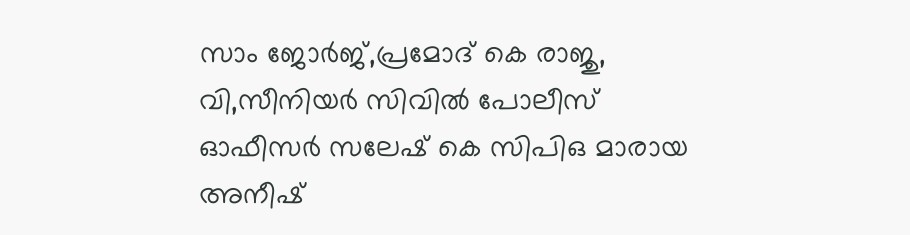സാം ജോര്‍ജ്,പ്രമോദ് കെ രാജു, വി,സീനിയര്‍ സിവില്‍ പോലീസ് ഓഫീസര്‍ സലേഷ് കെ സിപിഒ മാരായ അനീഷ്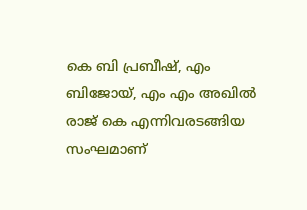കെ ബി പ്രബീഷ്, എം ബിജോയ്, എം എം അഖില്‍ രാജ് കെ എന്നിവരടങ്ങിയ സംഘമാണ്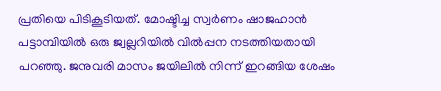പ്രതിയെ പിടികൂടിയത്. മോഷ്ടിച്ച സ്വര്‍ണം ഷാജഹാന്‍ പട്ടാമ്പിയില്‍ ഒരു ജ്വല്ലറിയില്‍ വില്‍പ്പന നടത്തിയതായി പറഞ്ഞു. ജനുവരി മാസം ജയിലില്‍ നിന്ന് ഇറങ്ങിയ ശേഷം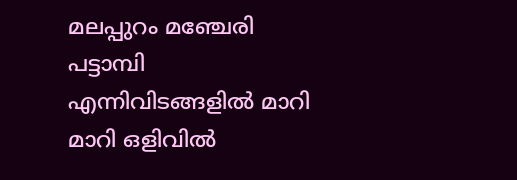മലപ്പുറം മഞ്ചേരി പട്ടാമ്പി എന്നിവിടങ്ങളില്‍ മാറി മാറി ഒളിവില്‍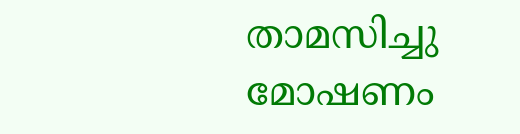താമസിച്ചു മോഷണം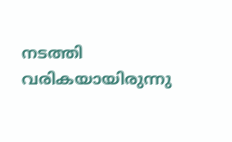നടത്തി വരികയായിരുന്നു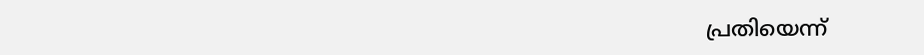പ്രതിയെന്ന്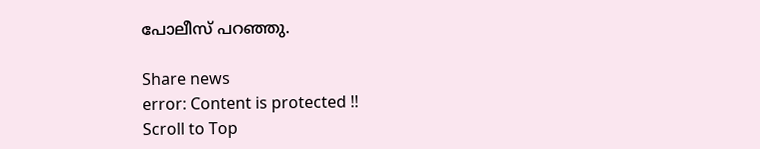പോലീസ് പറഞ്ഞു.

Share news
error: Content is protected !!
Scroll to Top